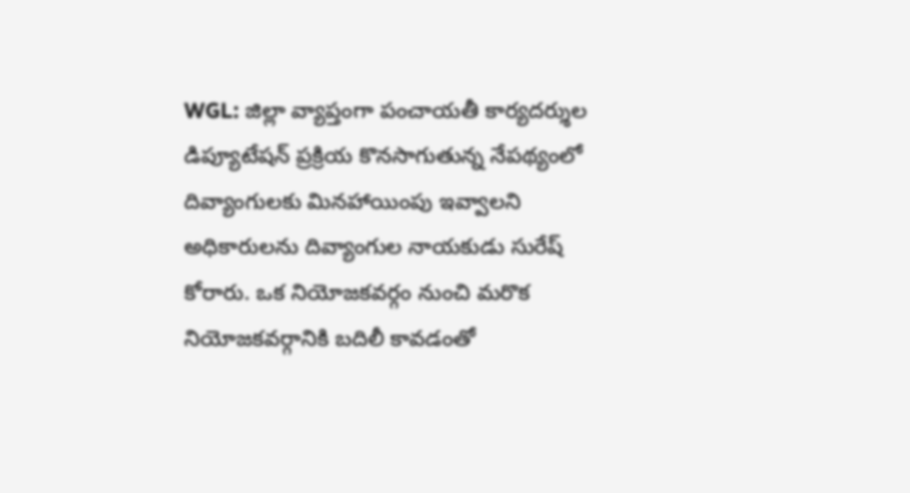WGL: జిల్లా వ్యాప్తంగా పంచాయతీ కార్యదర్శుల డిప్యూటేషన్ ప్రక్రియ కొనసాగుతున్న నేపథ్యంలో దివ్యాంగులకు మినహాయింపు ఇవ్వాలని అధికారులను దివ్యాంగుల నాయకుడు సురేష్ కోరారు. ఒక నియోజకవర్గం నుంచి మరొక నియోజకవర్గానికి బదిలీ కావడంతో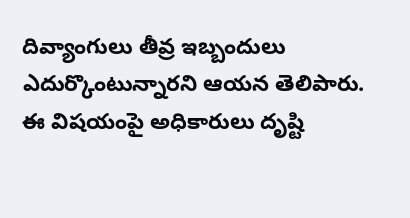దివ్యాంగులు తీవ్ర ఇబ్బందులు ఎదుర్కొంటున్నారని ఆయన తెలిపారు. ఈ విషయంపై అధికారులు దృష్టి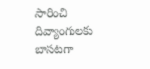సారించి దివ్యాంగులకు బాసటగా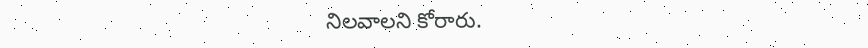నిలవాలని కోరారు.